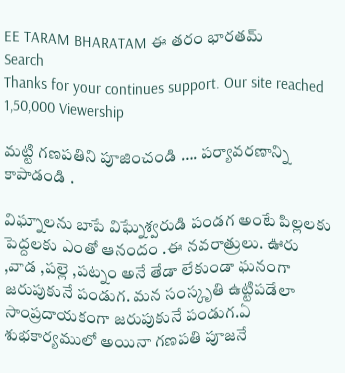EE TARAM BHARATAM ఈ తరం భారతమ్
Search
Thanks for your continues support. Our site reached 1,50,000 Viewership

మట్టి గణపతిని పూజించండి …. పర్యావరణాన్ని కాపాడండి .

విఘ్నాలను బాపే విఘ్నేశ్వరుడి పండగ అంటే పిల్లలకు పెద్దలకు ఎంతో ఆనందం .ఈ నవరాత్రులు. ఊరు ,వాడ ,పల్లె ,పట్నం అనే తేడా లేకుండా ఘనంగా జరుపుకునే పండుగ. మన సంస్కృతి ఉట్టిపడేలా సాంప్రదాయకంగా జరుపుకునే పండుగ.ఏ శుభకార్యములో అయినా గణపతి పూజనే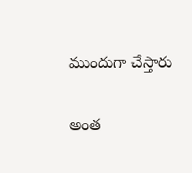ముందుగా చేస్తారు

అంత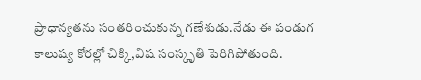ప్రాధాన్యతను సంతరించుకున్న గణేశుడు.నేడు ఈ పండుగ కాలుష్య కోరల్లో చిక్కి,విష సంస్కృతి పెరిగిపోతుంది.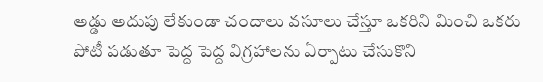అడ్డు అదుపు లేకుండా చందాలు వసూలు చేస్తూ ఒకరిని మించి ఒకరు పోటీ పడుతూ పెద్ద పెద్ద విగ్రహాలను ఏర్పాటు చేసుకొని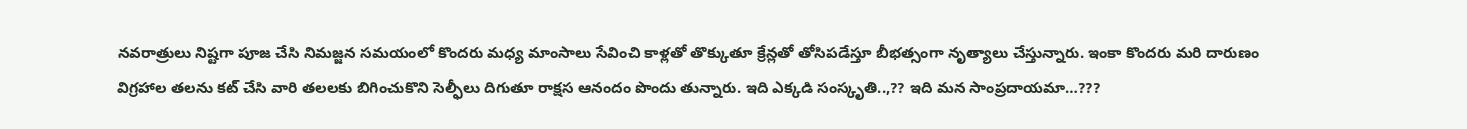నవరాత్రులు నిష్టగా పూజ చేసి నిమజ్జన సమయంలో కొందరు మధ్య మాంసాలు సేవించి కాళ్లతో తొక్కుతూ క్రేన్లతో తోసిపడేస్తూ బీభత్సంగా నృత్యాలు చేస్తున్నారు. ఇంకా కొందరు మరి దారుణం విగ్రహాల తలను కట్ చేసి వారి తలలకు బిగించుకొని సెల్ఫీలు దిగుతూ రాక్షస ఆనందం పొందు తున్నారు. ఇది ఎక్కడి సంస్కృతి..,?? ఇది మన సాంప్రదాయమా…???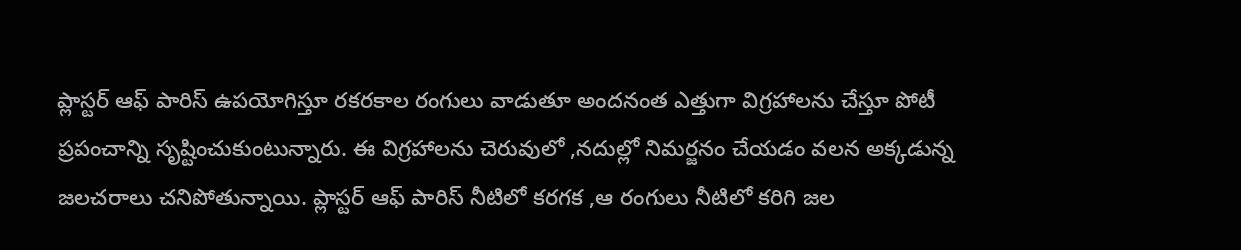ప్లాస్టర్ ఆఫ్ పారిస్ ఉపయోగిస్తూ రకరకాల రంగులు వాడుతూ అందనంత ఎత్తుగా విగ్రహాలను చేస్తూ పోటీ ప్రపంచాన్ని సృష్టించుకుంటున్నారు. ఈ విగ్రహాలను చెరువులో ,నదుల్లో నిమర్జనం చేయడం వలన అక్కడున్న జలచరాలు చనిపోతున్నాయి. ప్లాస్టర్ ఆఫ్ పారిస్ నీటిలో కరగక ,ఆ రంగులు నీటిలో కరిగి జల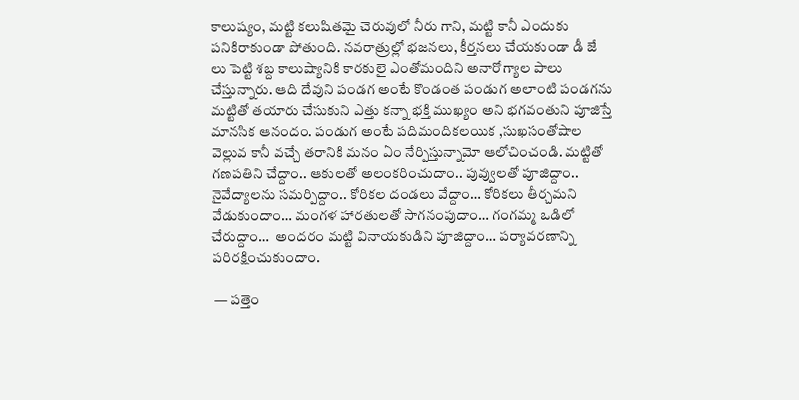కాలుష్యం, మట్టి కలుషితమై చెరువులో నీరు గాని, మట్టి కానీ ఎందుకు పనికిరాకుండా పోతుంది. నవరాత్రుల్లో భజనలు, కీర్తనలు చేయకుండా డీ జే లు పెట్టి శబ్ద కాలుష్యానికి కారకులై ఎంతోమందిని అనారోగ్యాల పాలు చేస్తున్నారు. ఆది దేవుని పండగ అంటే కొండంత పండుగ అలాంటి పండగను మట్టితో తయారు చేసుకుని ఎత్తు కన్నా భక్తి ముఖ్యం అని భగవంతుని పూజిస్తే మానసిక ఆనందం. పండుగ అంటే పదిమందికలయిక ,సుఖసంతోషాల వెల్లువ కానీ వచ్చే తరానికి మనం ఏం నేర్పిస్తున్నామో ఆలోచించండి. మట్టితో గణపతిని చేద్దాం.. ఆకులతో అలంకరించుదాం.. పువ్వులతో పూజిద్దాం.. నైవేద్యాలను సమర్పిద్దాం.. కోరికల దండలు వేద్దాం… కోరికలు తీర్చమని వేడుకుందాం… మంగళ హారతులతో సాగనంపుదాం… గంగమ్మ ఒడిలో చేరుద్దాం…  అందరం మట్టి వినాయకుడిని పూజిద్దాం… పర్యావరణాన్ని పరిరక్షించుకుందాం.

 — పత్తెం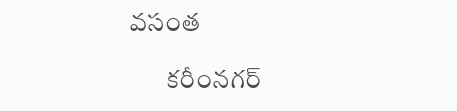వసంత

       కరీంనగర్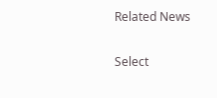Related News

Select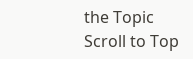the Topic
Scroll to Top